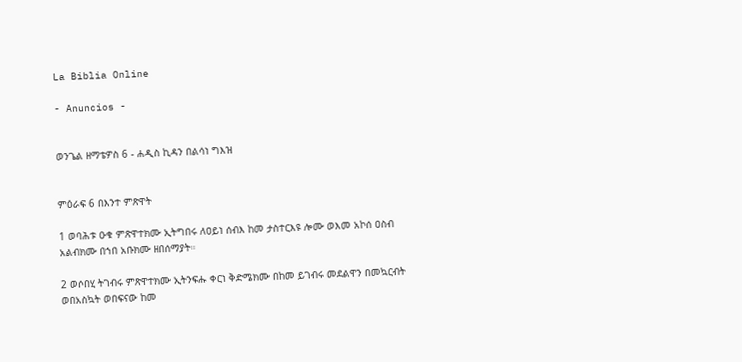La Biblia Online

- Anuncios -


ወንጌል ዘማቴዎስ 6 - ሐዲስ ኪዳን በልሳነ ግእዝ


ምዕራፍ 6 በእንተ ምጽዋት

1 ወባሕቱ ዑቁ ምጽዋተክሙ ኢትግበሩ ለዐይነ ሰብእ ከመ ታስተርእዩ ሎሙ ወእመ አኮሰ ዐስብ አልብክሙ በኀበ አቡክሙ ዘበሰማያት።

2 ወሶበሂ ትገብሩ ምጽዋተክሙ ኢትንፍሑ ቀርነ ቅድሜክሙ በከመ ይገብሩ መደልዋን በመኳርብት ወበአስኳት ወበፍናው ከመ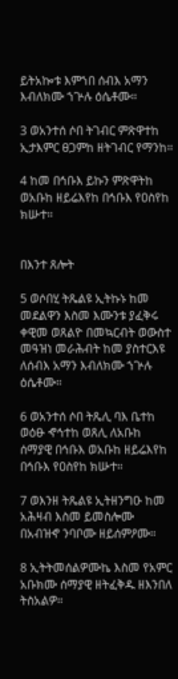ይትአኰቱ እምኀበ ሰብእ አማን እብለክሙ ኀጕሉ ዕሴቶሙ።

3 ወአንተሰ ሶበ ትገብር ምጽዋተከ ኢታእምር ፀጋምከ ዘትገብር የማንከ።

4 ከመ በኅቡእ ይኩን ምጽዋትከ ወአቡከ ዘይሬእየከ በኅቡእ የዐስየከ ክሡተ።


በእንተ ጸሎት

5 ወሶበሂ ትጼልዩ ኢትኩኑ ከመ መደልዋን እስመ እሙንቱ ያፈቅሩ ቀዊመ ወጸልዮ በመኳርብት ወውስተ መዓዝነ መራሕብት ከመ ያስተርእዩ ለሰብእ አማን እብለክሙ ኀጕሉ ዕሴቶሙ።

6 ወአንተሰ ሶበ ትጼሊ ባእ ቤተከ ወዕፁ ኆኅተከ ወጸሊ ለአቡከ ሰማያዊ በኅቡእ ወአቡከ ዘይሬእየከ በኅቡእ የዐስየከ ክሡተ።

7 ወእንዘ ትጼልዩ ኢትዘንግዑ ከመ አሕዛብ እስመ ይመስሎሙ በአብዝኆ ንባቦሙ ዘይሰምዖሙ።

8 ኢትትመሰልዎሙኬ እስመ የአምር አቡክሙ ሰማያዊ ዘትፈቅዱ ዘእንበለ ትስአልዎ።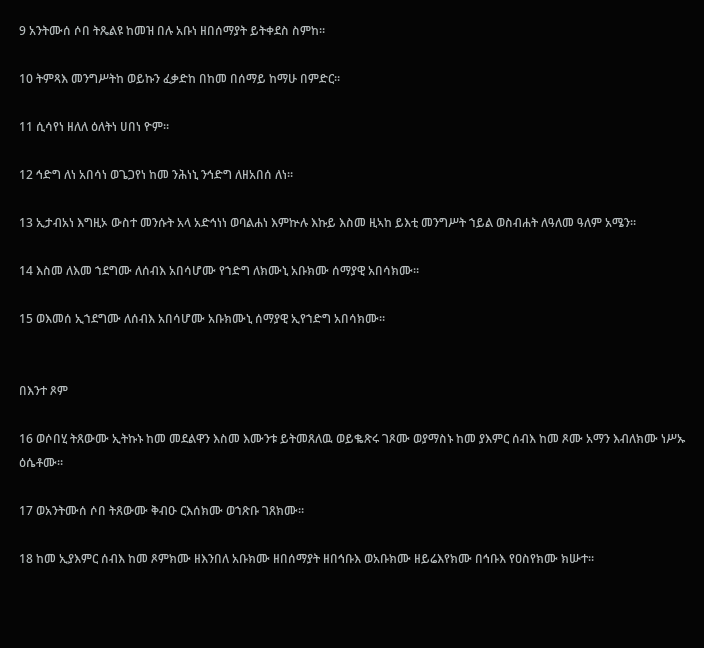9 አንትሙሰ ሶበ ትጼልዩ ከመዝ በሉ አቡነ ዘበሰማያት ይትቀደስ ስምከ።

10 ትምጻእ መንግሥትከ ወይኩን ፈቃድከ በከመ በሰማይ ከማሁ በምድር።

11 ሲሳየነ ዘለለ ዕለትነ ሀበነ ዮም።

12 ኅድግ ለነ አበሳነ ወጌጋየነ ከመ ንሕነኒ ንኅድግ ለዘአበሰ ለነ።

13 ኢታብአነ እግዚኦ ውስተ መንሱት አላ አድኅነነ ወባልሐነ እምኵሉ እኩይ እስመ ዚኣከ ይእቲ መንግሥት ኀይል ወስብሐት ለዓለመ ዓለም አሜን።

14 እስመ ለእመ ኀደግሙ ለሰብእ አበሳሆሙ የኀድግ ለክሙኒ አቡክሙ ሰማያዊ አበሳክሙ።

15 ወእመሰ ኢኀደግሙ ለሰብእ አበሳሆሙ አቡክሙኒ ሰማያዊ ኢየኀድግ አበሳክሙ።


በእንተ ጾም

16 ወሶበሂ ትጸውሙ ኢትኩኑ ከመ መደልዋን እስመ እሙንቱ ይትመጸለዉ ወይቈጽሩ ገጾሙ ወያማስኑ ከመ ያእምር ሰብእ ከመ ጾሙ አማን እብለክሙ ነሥኡ ዕሴቶሙ።

17 ወአንትሙሰ ሶበ ትጸውሙ ቅብዑ ርእሰክሙ ወኀጽቡ ገጸክሙ።

18 ከመ ኢያእምር ሰብእ ከመ ጾምክሙ ዘእንበለ አቡክሙ ዘበሰማያት ዘበኅቡእ ወአቡክሙ ዘይሬእየክሙ በኅቡእ የዐስየክሙ ክሡተ።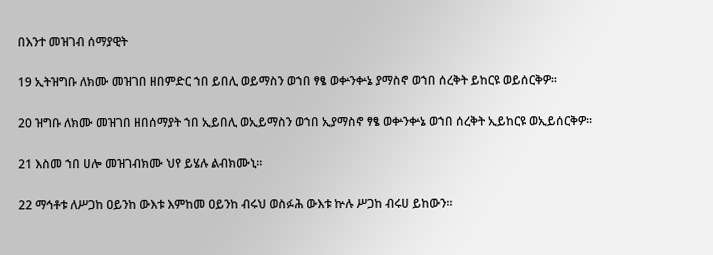በእንተ መዝገብ ሰማያዊት

19 ኢትዝግቡ ለክሙ መዝገበ ዘበምድር ኀበ ይበሊ ወይማስን ወኀበ ፃፄ ወቍንቍኔ ያማስኖ ወኀበ ሰረቅት ይከርዩ ወይሰርቅዎ።

20 ዝግቡ ለክሙ መዝገበ ዘበሰማያት ኀበ ኢይበሊ ወኢይማስን ወኀበ ኢያማስኖ ፃፄ ወቍንቍኔ ወኀበ ሰረቅት ኢይከርዩ ወኢይሰርቅዎ።

21 እስመ ኀበ ሀሎ መዝገብክሙ ህየ ይሄሉ ልብክሙኒ።

22 ማኅቶቱ ለሥጋከ ዐይንከ ውእቱ እምከመ ዐይንከ ብሩህ ወስፉሕ ውእቱ ኵሉ ሥጋከ ብሩሀ ይከውን።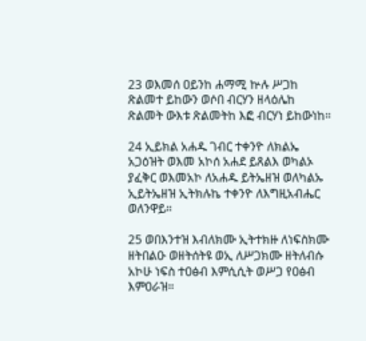23 ወእመሰ ዐይንከ ሐማሚ ኵሉ ሥጋከ ጽልመተ ይከውን ወሶበ ብርሃን ዘላዕሌከ ጽልመት ውእቱ ጽልመትከ እፎ ብርሃነ ይከውነከ።

24 ኢይክል አሐዱ ገብር ተቀንዮ ለክልኤ አጋዕዝት ወእመ አኮሰ አሐደ ይጸልእ ወካልኦ ያፈቅር ወእመአኮ ለአሐዱ ይትኤዘዝ ወለካልኡ ኢይትኤዘዝ ኢትክሉኬ ተቀንዮ ለእግዚአብሔር ወለንዋይ።

25 ወበእንተዝ እብለክሙ ኢትተክዙ ለነፍስክሙ ዘትበልዑ ወዘትሰትዩ ወኢ ለሥጋክሙ ዘትለብሱ አኮሁ ነፍስ ተዐፅብ እምሲሲት ወሥጋ የዐፅብ እምዐራዝ።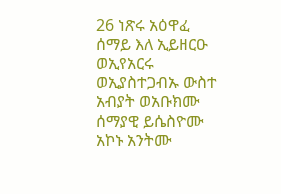26 ነጽሩ አዕዋፈ ሰማይ እለ ኢይዘርዑ ወኢየአርሩ ወኢያስተጋብኡ ውስተ አብያት ወአቡክሙ ሰማያዊ ይሴስዮሙ አኮኑ አንትሙ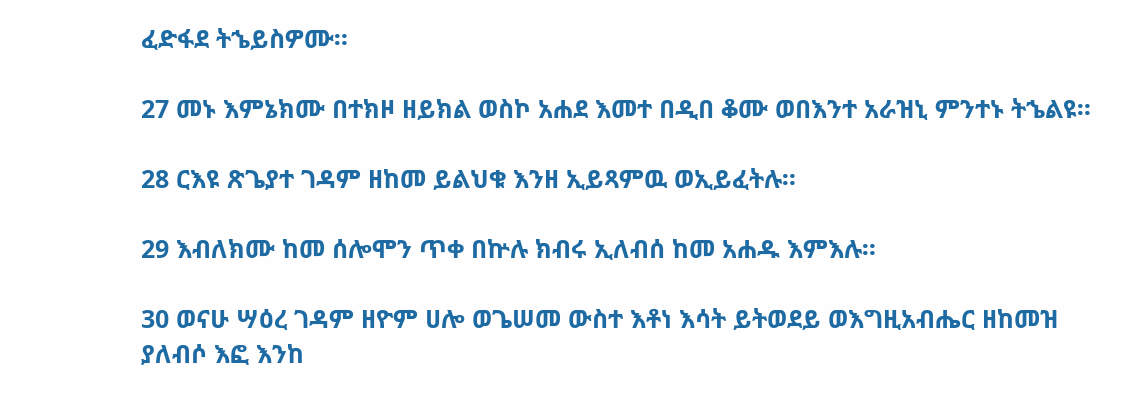ፈድፋደ ትኄይስዎሙ።

27 መኑ እምኔክሙ በተክዞ ዘይክል ወስኮ አሐደ እመተ በዲበ ቆሙ ወበእንተ አራዝኒ ምንተኑ ትኄልዩ።

28 ርእዩ ጽጌያተ ገዳም ዘከመ ይልህቁ እንዘ ኢይጻምዉ ወኢይፈትሉ።

29 እብለክሙ ከመ ሰሎሞን ጥቀ በኵሉ ክብሩ ኢለብሰ ከመ አሐዱ እምእሉ።

30 ወናሁ ሣዕረ ገዳም ዘዮም ሀሎ ወጌሠመ ውስተ እቶነ እሳት ይትወደይ ወእግዚአብሔር ዘከመዝ ያለብሶ እፎ እንከ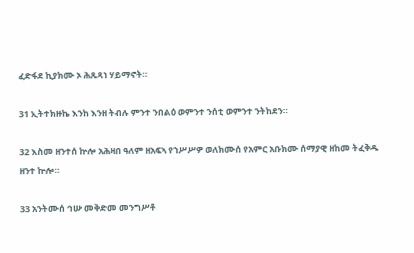ፈድፋደ ኪያክሙ ኦ ሕጹጻነ ሃይማኖት።

31 ኢትተክዙኬ እንከ እንዘ ትብሉ ምንተ ንበልዕ ወምንተ ንሰቲ ወምንተ ንትከደን።

32 እስመ ዘንተሰ ኵሎ አሕዛበ ዓለም ዘአፍኣ የኀሥሥዎ ወለክሙሰ የአምር አቡክሙ ሰማያዊ ዘከመ ትፈቅዱ ዘንተ ኵሎ።

33 አንትሙሰ ኅሡ መቅድመ መንግሥቶ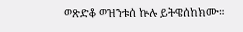ወጽድቆ ወዝንቱሰ ኵሉ ይትዌሰከክሙ።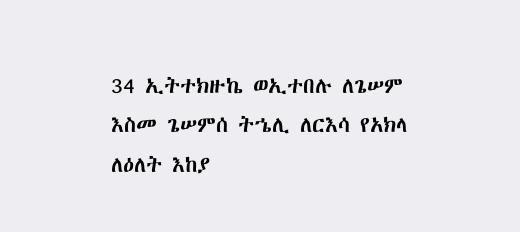34 ኢትተክዙኬ ወኢተበሉ ለጌሠም እስመ ጌሠምሰ ትኄሊ ለርእሳ የአክላ ለዕለት እከያ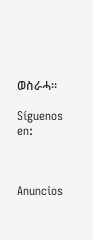ወስራሓ።

Síguenos en:



Anuncios